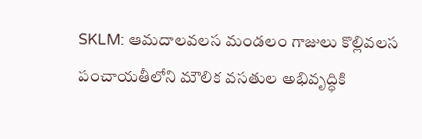SKLM: ఆమదాలవలస మండలం గాజులు కొల్లివలస పంచాయతీలోని మౌలిక వసతుల అభివృద్ధికి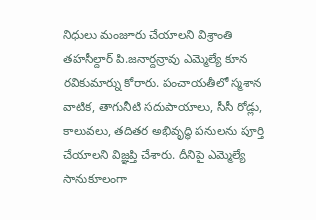నిధులు మంజూరు చేయాలని విశ్రాంతి తహసీల్దార్ పి.జనార్దన్రావు ఎమ్మెల్యే కూన రవికుమార్ను కోరారు. పంచాయతీలో స్మశాన వాటిక, తాగునీటి సదుపాయాలు, సీసీ రోడ్లు, కాలువలు, తదితర అభివృద్ధి పనులను పూర్తి చేయాలని విజ్ఞప్తి చేశారు. దీనిపై ఎమ్మెల్యే సానుకూలంగా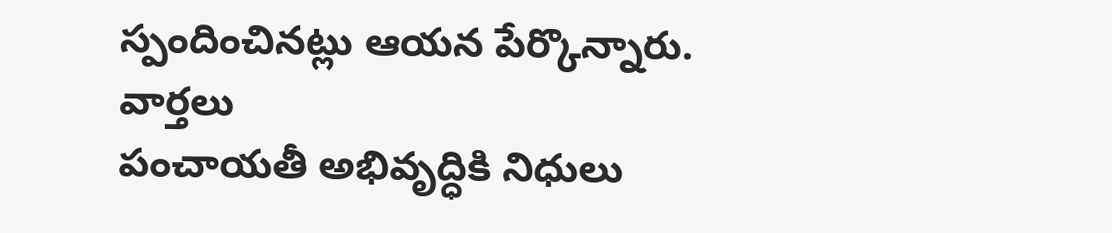స్పందించినట్లు ఆయన పేర్కొన్నారు.
వార్తలు
పంచాయతీ అభివృద్ధికి నిధులు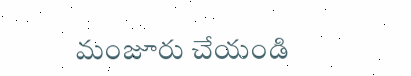మంజూరు చేయండి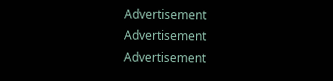Advertisement
Advertisement
Advertisement